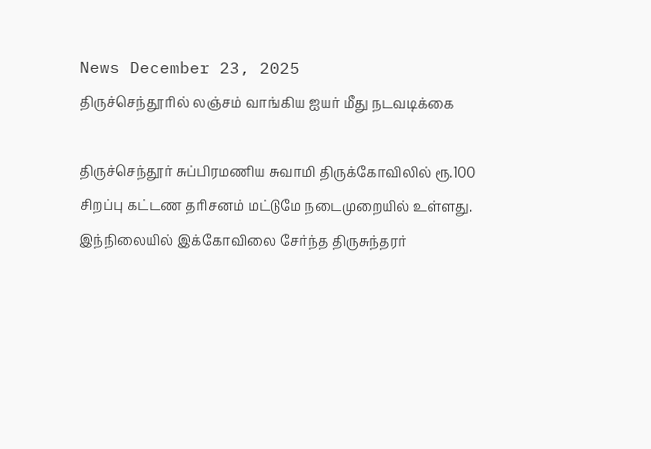News December 23, 2025
திருச்செந்தூரில் லஞ்சம் வாங்கிய ஐயர் மீது நடவடிக்கை

திருச்செந்தூர் சுப்பிரமணிய சுவாமி திருக்கோவிலில் ரூ.100 சிறப்பு கட்டண தரிசனம் மட்டுமே நடைமுறையில் உள்ளது. இந்நிலையில் இக்கோவிலை சேர்ந்த திருசுந்தரர்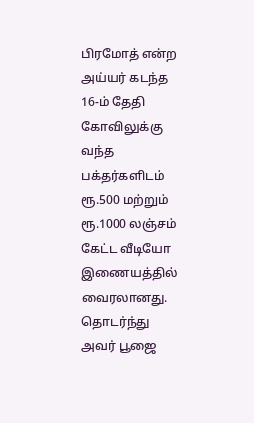பிரமோத் என்ற அய்யர் கடந்த 16-ம் தேதி கோவிலுக்கு வந்த பக்தர்களிடம் ரூ.500 மற்றும் ரூ.1000 லஞ்சம் கேட்ட வீடியோ இணையத்தில் வைரலானது. தொடர்ந்து அவர் பூஜை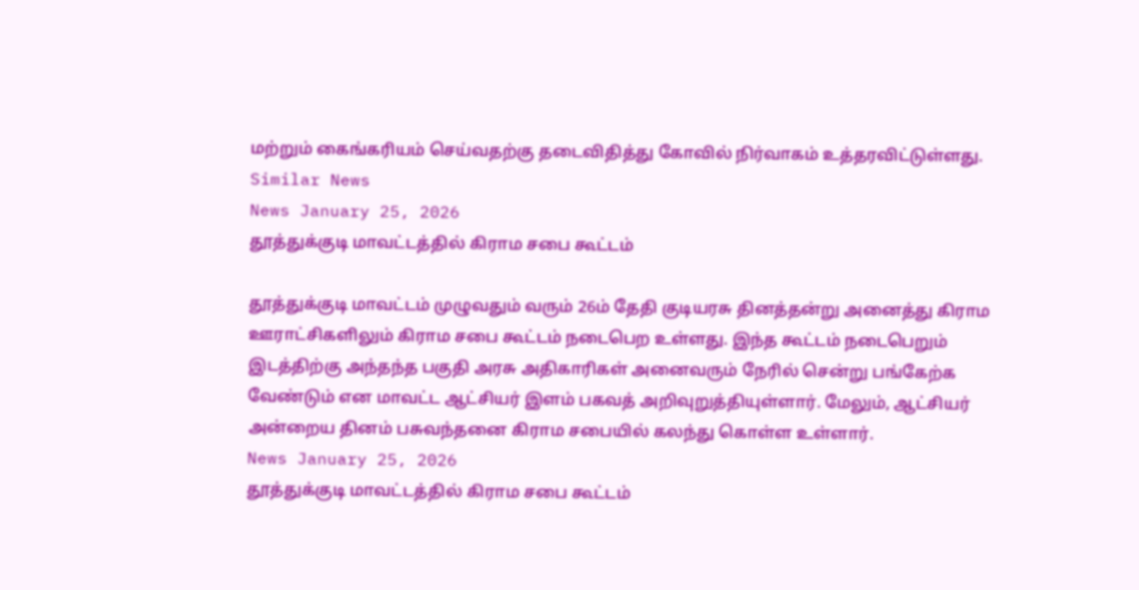மற்றும் கைங்கரியம் செய்வதற்கு தடைவிதித்து கோவில் நிர்வாகம் உத்தரவிட்டுள்ளது.
Similar News
News January 25, 2026
தூத்துக்குடி மாவட்டத்தில் கிராம சபை கூட்டம்

தூத்துக்குடி மாவட்டம் முழுவதும் வரும் 26ம் தேதி குடியரசு தினத்தன்று அனைத்து கிராம ஊராட்சிகளிலும் கிராம சபை கூட்டம் நடைபெற உள்ளது. இந்த கூட்டம் நடைபெறும் இடத்திற்கு அந்தந்த பகுதி அரசு அதிகாரிகள் அனைவரும் நேரில் சென்று பங்கேற்க வேண்டும் என மாவட்ட ஆட்சியர் இளம் பகவத் அறிவுறுத்தியுள்ளார். மேலும், ஆட்சியர் அன்றைய தினம் பசுவந்தனை கிராம சபையில் கலந்து கொள்ள உள்ளார்.
News January 25, 2026
தூத்துக்குடி மாவட்டத்தில் கிராம சபை கூட்டம்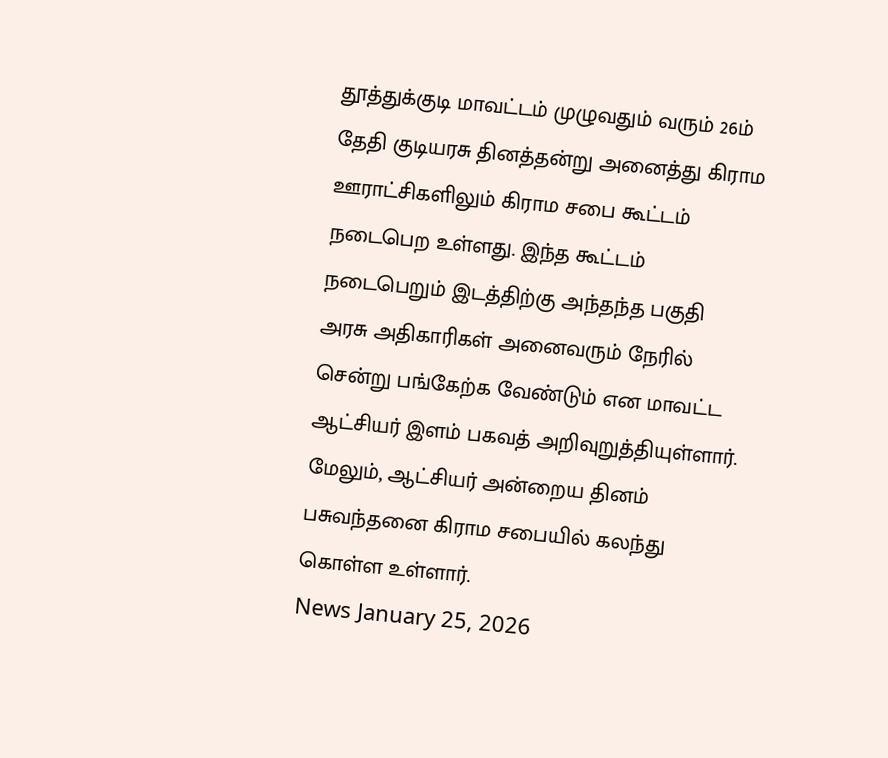தூத்துக்குடி மாவட்டம் முழுவதும் வரும் 26ம் தேதி குடியரசு தினத்தன்று அனைத்து கிராம ஊராட்சிகளிலும் கிராம சபை கூட்டம் நடைபெற உள்ளது. இந்த கூட்டம் நடைபெறும் இடத்திற்கு அந்தந்த பகுதி அரசு அதிகாரிகள் அனைவரும் நேரில் சென்று பங்கேற்க வேண்டும் என மாவட்ட ஆட்சியர் இளம் பகவத் அறிவுறுத்தியுள்ளார். மேலும், ஆட்சியர் அன்றைய தினம் பசுவந்தனை கிராம சபையில் கலந்து கொள்ள உள்ளார்.
News January 25, 2026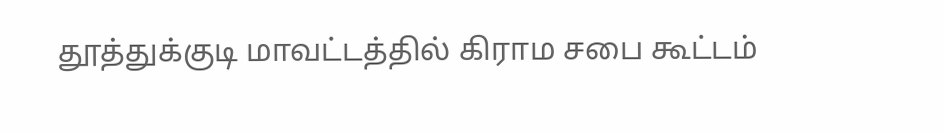தூத்துக்குடி மாவட்டத்தில் கிராம சபை கூட்டம்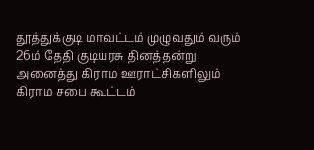தூத்துக்குடி மாவட்டம் முழுவதும் வரும் 26ம் தேதி குடியரசு தினத்தன்று அனைத்து கிராம ஊராட்சிகளிலும் கிராம சபை கூட்டம்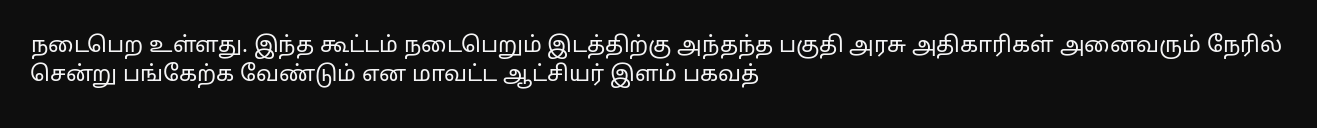நடைபெற உள்ளது. இந்த கூட்டம் நடைபெறும் இடத்திற்கு அந்தந்த பகுதி அரசு அதிகாரிகள் அனைவரும் நேரில் சென்று பங்கேற்க வேண்டும் என மாவட்ட ஆட்சியர் இளம் பகவத்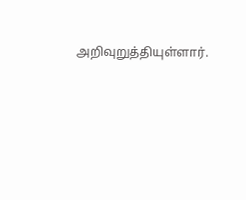அறிவுறுத்தியுள்ளார்.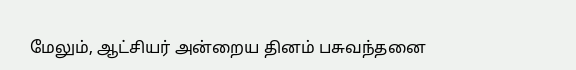மேலும், ஆட்சியர் அன்றைய தினம் பசுவந்தனை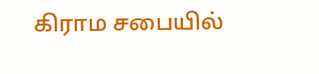கிராம சபையில்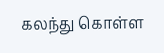கலந்து கொள்ள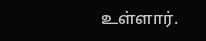உள்ளார்.